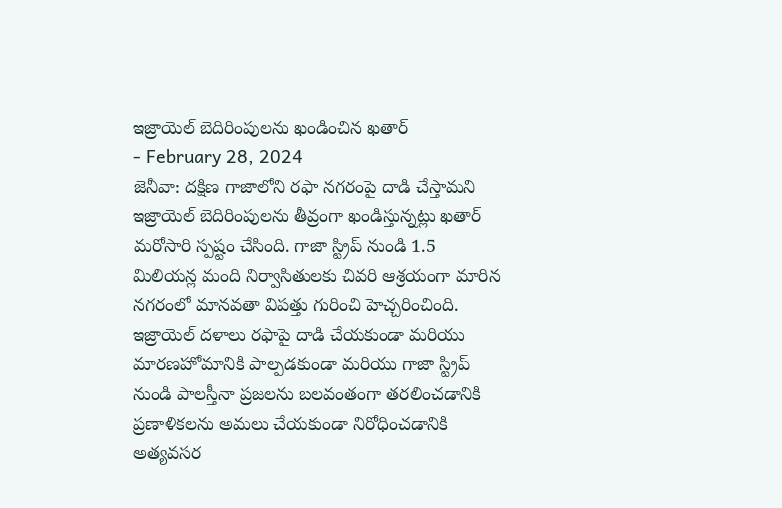ఇజ్రాయెల్ బెదిరింపులను ఖండించిన ఖతార్
- February 28, 2024
జెనీవా: దక్షిణ గాజాలోని రఫా నగరంపై దాడి చేస్తామని ఇజ్రాయెల్ బెదిరింపులను తీవ్రంగా ఖండిస్తున్నట్లు ఖతార్ మరోసారి స్పష్టం చేసింది. గాజా స్ట్రిప్ నుండి 1.5 మిలియన్ల మంది నిర్వాసితులకు చివరి ఆశ్రయంగా మారిన నగరంలో మానవతా విపత్తు గురించి హెచ్చరించింది. ఇజ్రాయెల్ దళాలు రఫాపై దాడి చేయకుండా మరియు మారణహోమానికి పాల్పడకుండా మరియు గాజా స్ట్రిప్ నుండి పాలస్తీనా ప్రజలను బలవంతంగా తరలించడానికి ప్రణాళికలను అమలు చేయకుండా నిరోధించడానికి అత్యవసర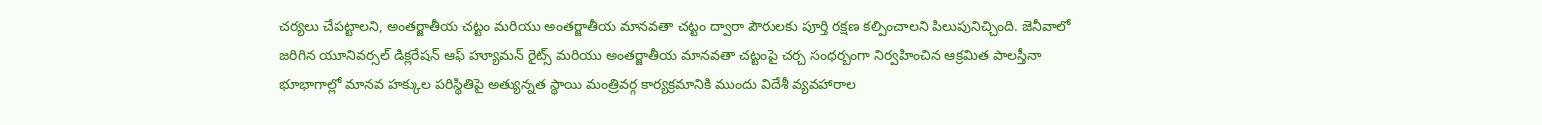చర్యలు చేపట్టాలని, అంతర్జాతీయ చట్టం మరియు అంతర్జాతీయ మానవతా చట్టం ద్వారా పౌరులకు పూర్తి రక్షణ కల్పించాలని పిలుపునిచ్చింది. జెనీవాలో జరిగిన యూనివర్సల్ డిక్లరేషన్ ఆఫ్ హ్యూమన్ రైట్స్ మరియు అంతర్జాతీయ మానవతా చట్టంపై చర్చ సంధర్బంగా నిర్వహించిన ఆక్రమిత పాలస్తీనా భూభాగాల్లో మానవ హక్కుల పరిస్థితిపై అత్యున్నత స్థాయి మంత్రివర్గ కార్యక్రమానికి ముందు విదేశీ వ్యవహారాల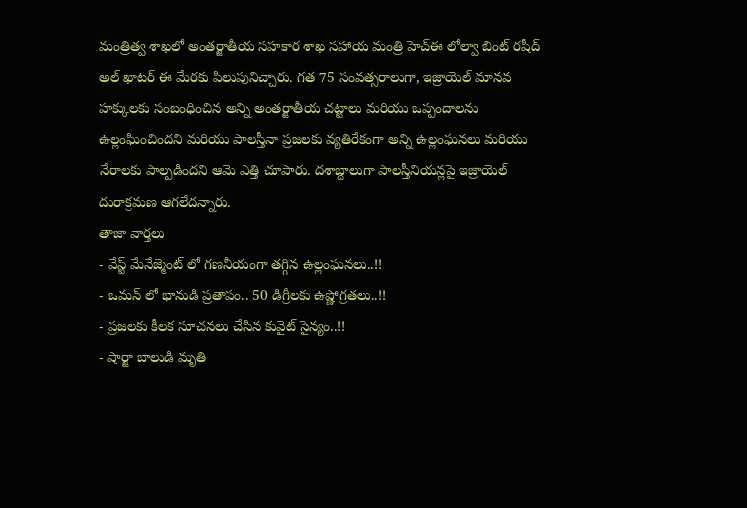మంత్రిత్వ శాఖలో అంతర్జాతీయ సహకార శాఖ సహాయ మంత్రి హెచ్ఈ లోల్వా బింట్ రషీద్ అల్ ఖాటర్ ఈ మేరకు పిలుపునిచ్చారు. గత 75 సంవత్సరాలుగా, ఇజ్రాయెల్ మానవ హక్కులకు సంబంధించిన అన్ని అంతర్జాతీయ చట్టాలు మరియు ఒప్పందాలను ఉల్లంఘించిందని మరియు పాలస్తీనా ప్రజలకు వ్యతిరేకంగా అన్ని ఉల్లంఘనలు మరియు నేరాలకు పాల్పడిందని ఆమె ఎత్తి చూపారు. దశాబ్దాలుగా పాలస్తీనియన్లపై ఇజ్రాయెల్ దురాక్రమణ ఆగలేదన్నారు.
తాజా వార్తలు
- వేస్ట్ మేనేజ్మెంట్ లో గణనీయంగా తగ్గిన ఉల్లంఘనలు..!!
- ఒమన్ లో భానుడి ప్రతాపం.. 50 డిగ్రీలకు ఉష్ణోగ్రతలు..!!
- ప్రజలకు కీలక సూచనలు చేసిన కువైట్ సైన్యం..!!
- షార్జా బాలుడి మృతి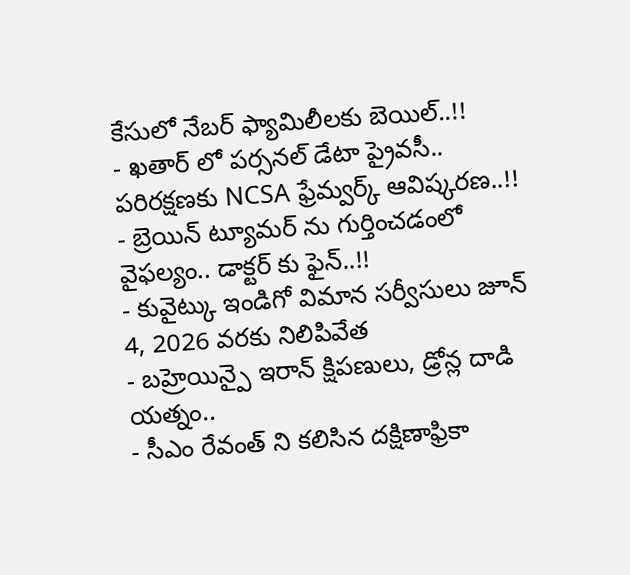కేసులో నేబర్ ఫ్యామిలీలకు బెయిల్..!!
- ఖతార్ లో పర్సనల్ డేటా ప్రైవసీ.. పరిరక్షణకు NCSA ఫ్రేమ్వర్క్ ఆవిష్కరణ..!!
- బ్రెయిన్ ట్యూమర్ ను గుర్తించడంలో వైఫల్యం.. డాక్టర్ కు ఫైన్..!!
- కువైట్కు ఇండిగో విమాన సర్వీసులు జూన్ 4, 2026 వరకు నిలిపివేత
- బహ్రెయిన్పై ఇరాన్ క్షిపణులు, డ్రోన్ల దాడి యత్నం..
- సీఎం రేవంత్ ని కలిసిన దక్షిణాఫ్రికా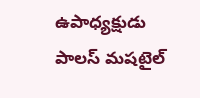ఉపాధ్యక్షుడు పాలస్ మషటైల్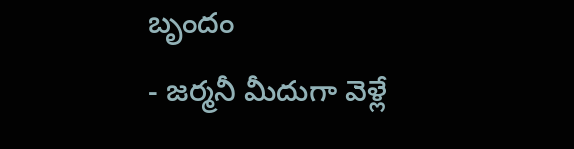బృందం
- జర్మనీ మీదుగా వెళ్లే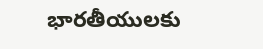భారతీయులకు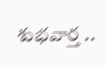శుభవార్త ..